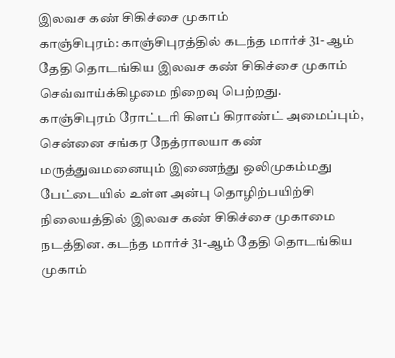இலவச கண் சிகிச்சை முகாம்
காஞ்சிபுரம்: காஞ்சிபுரத்தில் கடந்த மார்ச் 31- ஆம் தேதி தொடங்கிய இலவச கண் சிகிச்சை முகாம் செவ்வாய்க்கிழமை நிறைவு பெற்றது.
காஞ்சிபுரம் ரோட்டரி கிளப் கிராண்ட் அமைப்பும், சென்னை சங்கர நேத்ராலயா கண் மருத்துவமனையும் இணைந்து ஒலிமுகம்மது பேட்டையில் உள்ள அன்பு தொழிற்பயிற்சி நிலையத்தில் இலவச கண் சிகிச்சை முகாமை நடத்தின. கடந்த மார்ச் 31-ஆம் தேதி தொடங்கிய முகாம்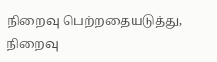நிறைவு பெற்றதையடுத்து, நிறைவு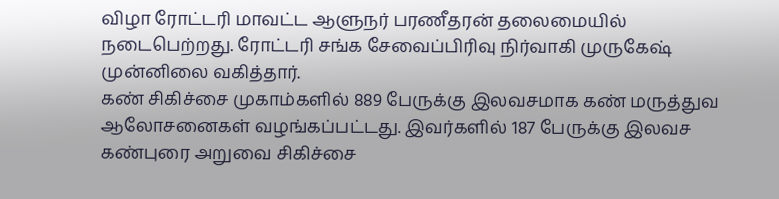விழா ரோட்டரி மாவட்ட ஆளுநர் பரணீதரன் தலைமையில் நடைபெற்றது. ரோட்டரி சங்க சேவைப்பிரிவு நிர்வாகி முருகேஷ் முன்னிலை வகித்தார்.
கண் சிகிச்சை முகாம்களில் 889 பேருக்கு இலவசமாக கண் மருத்துவ ஆலோசனைகள் வழங்கப்பட்டது. இவர்களில் 187 பேருக்கு இலவச கண்புரை அறுவை சிகிச்சை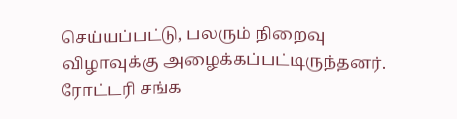செய்யப்பட்டு, பலரும் நிறைவு விழாவுக்கு அழைக்கப்பட்டிருந்தனர். ரோட்டரி சங்க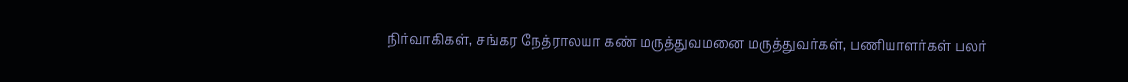நிர்வாகிகள், சங்கர நேத்ராலயா கண் மருத்துவமனை மருத்துவர்கள், பணியாளர்கள் பலர்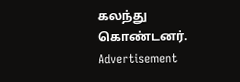கலந்து கொண்டனர்.
Advertisement